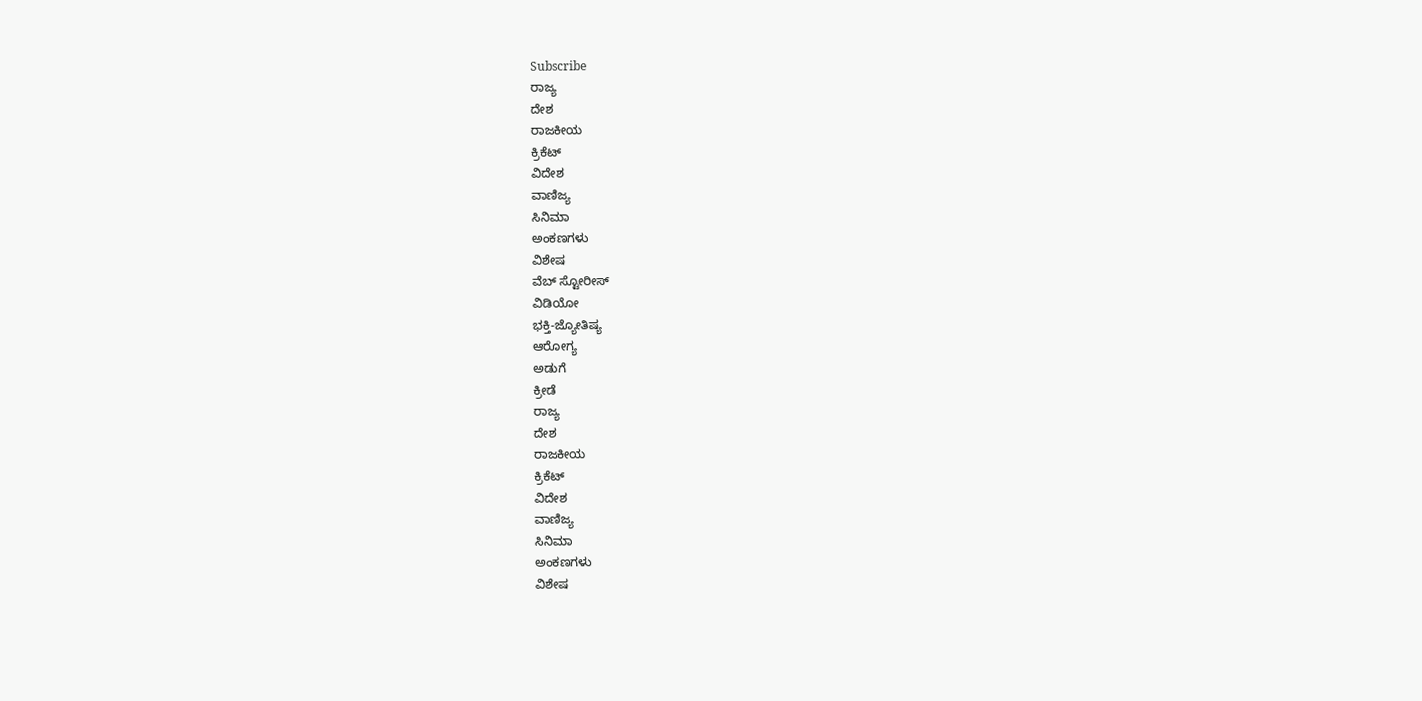Subscribe
ರಾಜ್ಯ
ದೇಶ
ರಾಜಕೀಯ
ಕ್ರಿಕೆಟ್
ವಿದೇಶ
ವಾಣಿಜ್ಯ
ಸಿನಿಮಾ
ಅಂಕಣಗಳು
ವಿಶೇಷ
ವೆಬ್ ಸ್ಟೋರೀಸ್
ವಿಡಿಯೋ
ಭಕ್ತಿ-ಜ್ಯೋತಿಷ್ಯ
ಆರೋಗ್ಯ
ಅಡುಗೆ
ಕ್ರೀಡೆ
ರಾಜ್ಯ
ದೇಶ
ರಾಜಕೀಯ
ಕ್ರಿಕೆಟ್
ವಿದೇಶ
ವಾಣಿಜ್ಯ
ಸಿನಿಮಾ
ಅಂಕಣಗಳು
ವಿಶೇಷ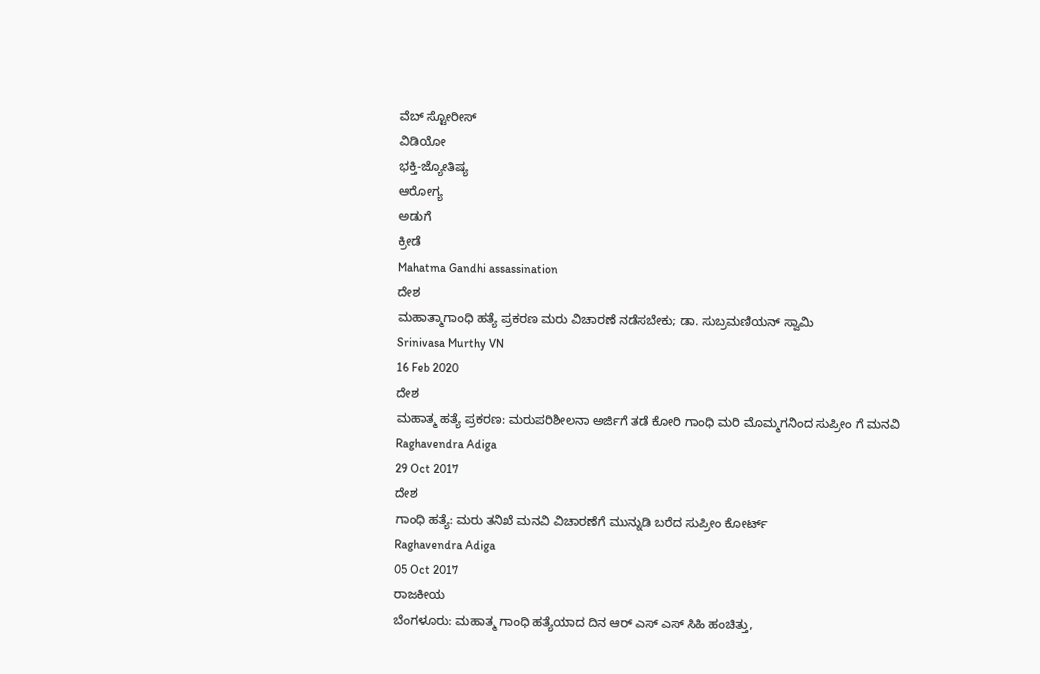ವೆಬ್ ಸ್ಟೋರೀಸ್
ವಿಡಿಯೋ
ಭಕ್ತಿ-ಜ್ಯೋತಿಷ್ಯ
ಆರೋಗ್ಯ
ಅಡುಗೆ
ಕ್ರೀಡೆ
Mahatma Gandhi assassination
ದೇಶ
ಮಹಾತ್ಮಾಗಾಂಧಿ ಹತ್ಯೆ ಪ್ರಕರಣ ಮರು ವಿಚಾರಣೆ ನಡೆಸಬೇಕು; ಡಾ. ಸುಬ್ರಮಣಿಯನ್ ಸ್ವಾಮಿ
Srinivasa Murthy VN
16 Feb 2020
ದೇಶ
ಮಹಾತ್ಮ ಹತ್ಯೆ ಪ್ರಕರಣ: ಮರುಪರಿಶೀಲನಾ ಅರ್ಜಿಗೆ ತಡೆ ಕೋರಿ ಗಾಂಧಿ ಮರಿ ಮೊಮ್ಮಗನಿಂದ ಸುಪ್ರೀಂ ಗೆ ಮನವಿ
Raghavendra Adiga
29 Oct 2017
ದೇಶ
ಗಾಂಧಿ ಹತ್ಯೆ: ಮರು ತನಿಖೆ ಮನವಿ ವಿಚಾರಣೆಗೆ ಮುನ್ನುಡಿ ಬರೆದ ಸುಪ್ರೀಂ ಕೋರ್ಟ್
Raghavendra Adiga
05 Oct 2017
ರಾಜಕೀಯ
ಬೆಂಗಳೂರು: ಮಹಾತ್ಮ ಗಾಂಧಿ ಹತ್ಯೆಯಾದ ದಿನ ಆರ್ ಎಸ್ ಎಸ್ ಸಿಹಿ ಹಂಚಿತ್ತು,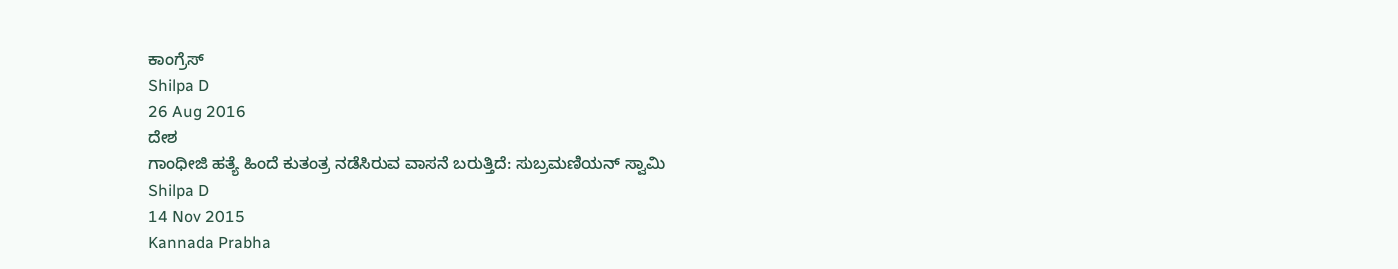ಕಾಂಗ್ರೆಸ್
Shilpa D
26 Aug 2016
ದೇಶ
ಗಾಂಧೀಜಿ ಹತ್ಯೆ ಹಿಂದೆ ಕುತಂತ್ರ ನಡೆಸಿರುವ ವಾಸನೆ ಬರುತ್ತಿದೆ: ಸುಬ್ರಮಣಿಯನ್ ಸ್ವಾಮಿ
Shilpa D
14 Nov 2015
Kannada Prabha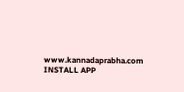www.kannadaprabha.com
INSTALL APP